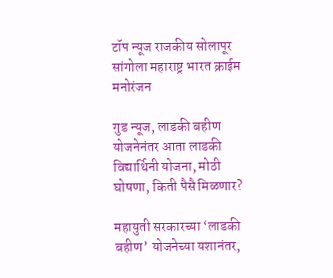टॉप न्यूज राजकीय सोलापूर सांगोला महाराष्ट्र भारत क्राईम मनोरंजन

गुड न्यूज, लाडकी बहीण योजनेनंतर आता लाडकी विद्यार्थिनी योजना, मोठी घोषणा, किती पैसै मिळणार?

महायुती सरकारच्या ‘लाडकी बहीण’ योजनेच्या यशानंतर,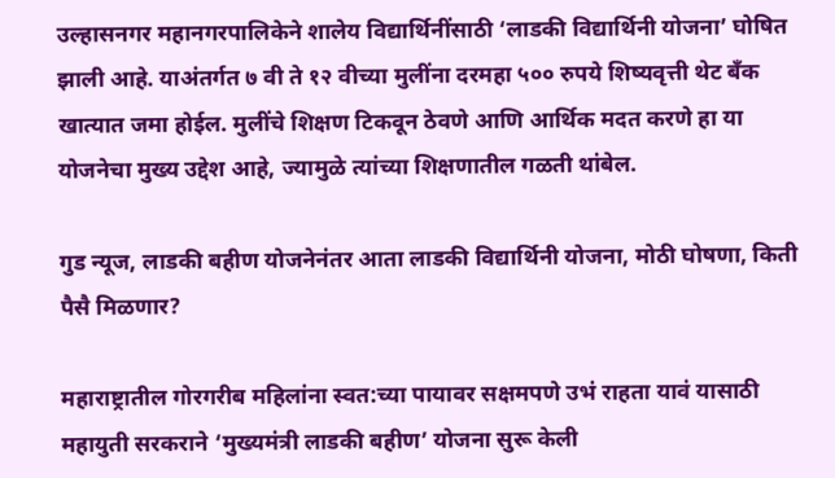उल्हासनगर महानगरपालिकेने शालेय विद्यार्थिनींसाठी ‘लाडकी विद्यार्थिनी योजना’ घोषित झाली आहे. याअंतर्गत ७ वी ते १२ वीच्या मुलींना दरमहा ५०० रुपये शिष्यवृत्ती थेट बँक खात्यात जमा होईल. मुलींचे शिक्षण टिकवून ठेवणे आणि आर्थिक मदत करणे हा या योजनेचा मुख्य उद्देश आहे, ज्यामुळे त्यांच्या शिक्षणातील गळती थांबेल.

गुड न्यूज, लाडकी बहीण योजनेनंतर आता लाडकी विद्यार्थिनी योजना, मोठी घोषणा, किती पैसै मिळणार?

महाराष्ट्रातील गोरगरीब महिलांना स्वत:च्या पायावर सक्षमपणे उभं राहता यावं यासाठी महायुती सरकराने ‘मुख्यमंत्री लाडकी बहीण’ योजना सुरू केली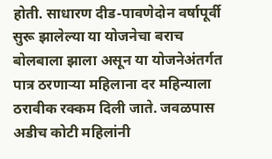होती. साधारण दीड-पावणेदोन वर्षापूर्वी सुरू झालेल्या या योजनेचा बराच बोलबाला झाला असून या योजनेअंतर्गत पात्र ठरणाऱ्या महिलाना दर महिन्याला ठरावीक रक्कम दिली जाते. जवळपास अडीच कोटी महिलांनी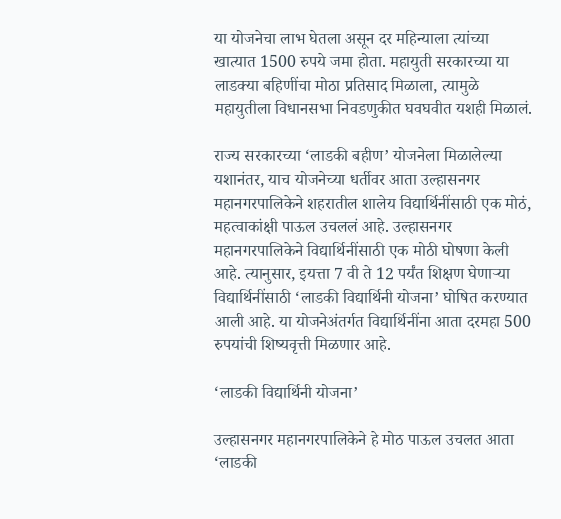या योजनेचा लाभ घेतला असून दर महिन्याला त्यांच्या खात्यात 1500 रुपये जमा होता. महायुती सरकारच्या या लाडक्या बहिणींचा मोठा प्रतिसाद मिळाला, त्यामुळे महायुतीला विधानसभा निवडणुकीत घवघवीत यशही मिळालं.

राज्य सरकारच्या ‘लाडकी बहीण’ योजनेला मिळालेल्या यशानंतर, याच योजनेच्या धर्तीवर आता उल्हासनगर महानगरपालिकेने शहरातील शालेय विद्यार्थिनींसाठी एक मोठं, महत्वाकांक्षी पाऊल उचललं आहे. उल्हासनगर महानगरपालिकेने विद्यार्थिनींसाठी एक मोठी घोषणा केली आहे. त्यानुसार, इयत्ता 7 वी ते 12 पर्यंत शिक्षण घेणाऱ्या विद्यार्थिनींसाठी ‘लाडकी विद्यार्थिनी योजना’ घोषित करण्यात आली आहे. या योजनेअंतर्गत विद्यार्थिनींना आता दरमहा 500 रुपयांची शिष्यवृत्ती मिळणार आहे.

‘लाडकी विद्यार्थिनी योजना’

उल्हासनगर महानगरपालिकेने हे मोठ पाऊल उचलत आता ‘लाडकी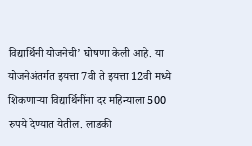विद्यार्थिनी योजनेची’ घोषणा केली आहे. या योजनेअंतर्गत इयत्ता 7वी ते इयत्ता 12वी मध्ये शिकणाऱ्या विद्यार्थिनींना दर महिन्याला 500 रुपये देण्यात येतील. लाडकी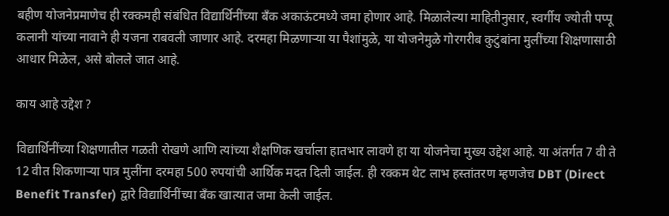बहीण योजनेप्रमाणेच ही रक्कमही संबंधित विद्यार्थिनींच्या बँक अकाऊंटमध्ये जमा होणार आहे. मिळालेल्या माहितीनुसार, स्वर्गीय ज्योती पप्पू कलानी यांच्या नावाने ही यजना राबवली जाणार आहे. दरमहा मिळणाऱ्या या पैशांमुळे, या योजनेमुळे गोरगरीब कुटुंबांना मुलींच्या शिक्षणासाठी आधार मिळेल, असे बोलले जात आहे.

काय आहे उद्देश ?

विद्यार्थिनींच्या शिक्षणातील गळती रोखणे आणि त्यांच्या शैक्षणिक खर्चाला हातभार लावणे हा या योजनेचा मुख्य उद्देश आहे. या अंतर्गत 7 वी ते 12 वीत शिकणाऱ्या पात्र मुलींना दरमहा 500 रुपयांची आर्थिक मदत दिली जाईल. ही रक्कम थेट लाभ हस्तांतरण म्हणजेच DBT (Direct Benefit Transfer) द्वारे विद्यार्थिनींच्या बँक खात्यात जमा केली जाईल.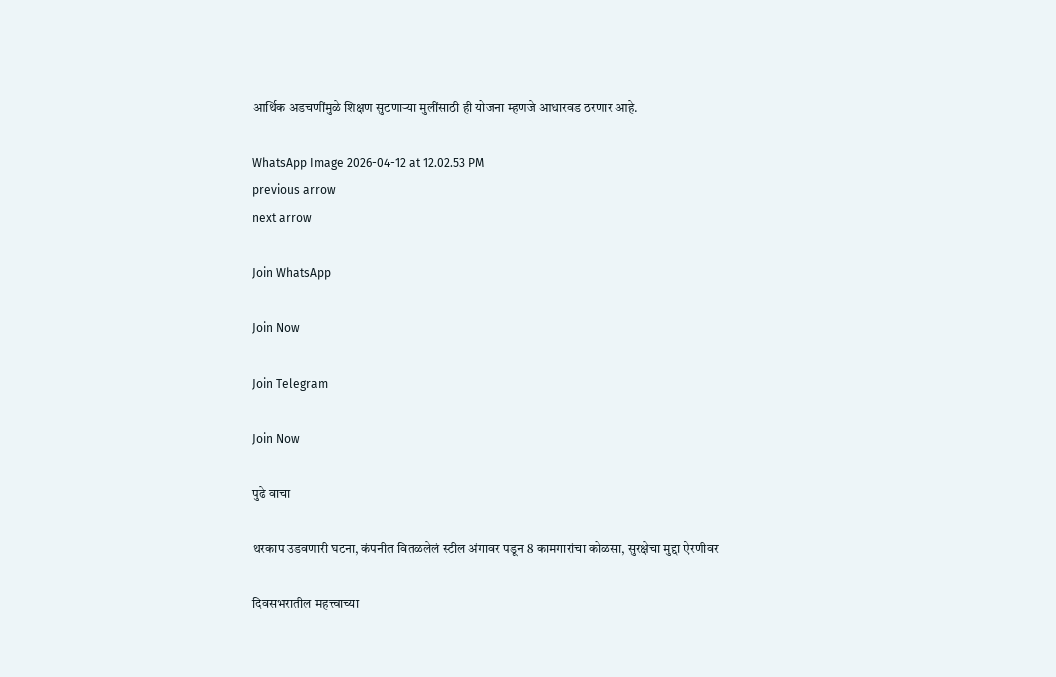आर्थिक अडचणींमुळे शिक्षण सुटणाऱ्या मुलींसाठी ही योजना म्हणजे आधारवड ठरणार आहे.

WhatsApp Image 2026-04-12 at 12.02.53 PM
previous arrow
next arrow

Join WhatsApp

Join Now

Join Telegram

Join Now

पुढे वाचा

थरकाप उडवणारी घटना, कंपनीत वितळलेलं स्टील अंगावर पडून 8 कामगारांचा कोळसा, सुरक्षेचा मुद्दा ऐरणीवर

दिवसभरातील महत्त्वाच्या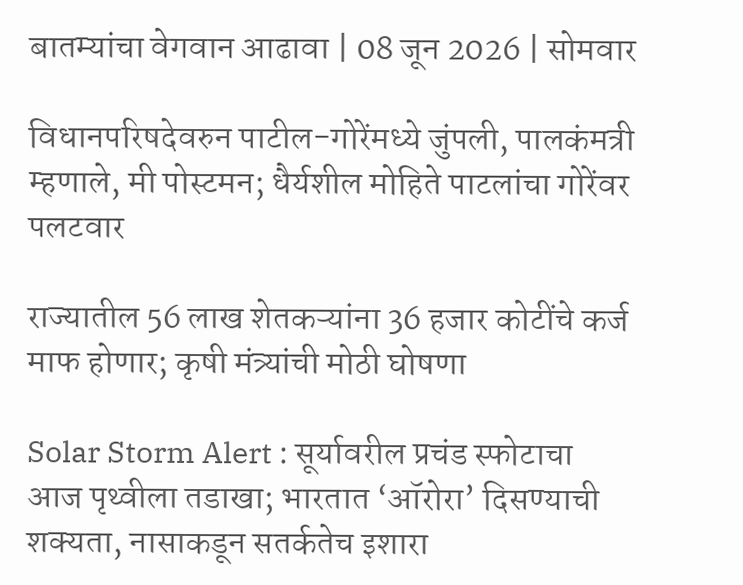बातम्यांचा वेगवान आढावा | 08 जून 2026 | सोमवार

विधानपरिषदेवरुन पाटील-गोरेंमध्ये जुंपली, पालकंमत्री म्हणाले, मी पोस्टमन; धैर्यशील मोहिते पाटलांचा गोरेंवर पलटवार

राज्यातील 56 लाख शेतकऱ्यांना 36 हजार कोटींचे कर्ज माफ होणार; कृषी मंत्र्यांची मोठी घोषणा

Solar Storm Alert : सूर्यावरील प्रचंड स्फोटाचा आज पृथ्वीला तडाखा; भारतात ‘ऑरोरा’ दिसण्याची शक्यता, नासाकडून सतर्कतेच इशारा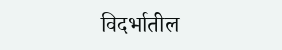विदर्भातील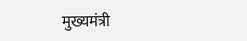मुख्यमंत्री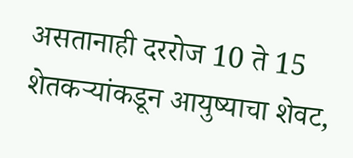असतानाही दररोज 10 ते 15 शेतकऱ्यांकडून आयुष्याचा शेवट,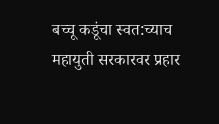बच्चू कडूंचा स्वत:च्याच महायुती सरकारवर प्रहार